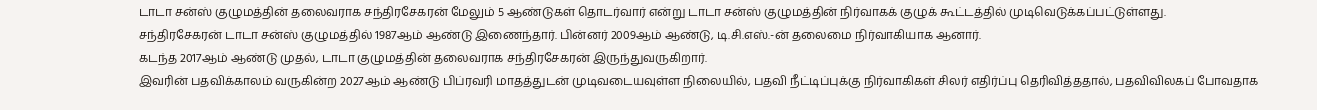டாடா சன்ஸ் குழுமத்தின் தலைவராக சந்திரசேகரன் மேலும் 5 ஆண்டுகள் தொடர்வார் என்று டாடா சன்ஸ் குழுமத்தின் நிர்வாகக் குழுக் கூட்டத்தில் முடிவெடுக்கப்பட்டுள்ளது.
சந்திரசேகரன் டாடா சன்ஸ் குழுமத்தில் 1987ஆம் ஆண்டு இணைந்தார். பின்னர் 2009ஆம் ஆண்டு, டி.சி.எஸ்.-ன் தலைமை நிர்வாகியாக ஆனார்.
கடந்த 2017ஆம் ஆண்டு முதல், டாடா குழுமத்தின் தலைவராக சந்திரசேகரன் இருந்துவருகிறார்.
இவரின் பதவிக்காலம் வருகின்ற 2027ஆம் ஆண்டு பிப்ரவரி மாதத்துடன் முடிவடையவுள்ள நிலையில், பதவி நீட்டிப்புக்கு நிர்வாகிகள் சிலர் எதிர்ப்பு தெரிவித்ததால், பதவிவிலகப் போவதாக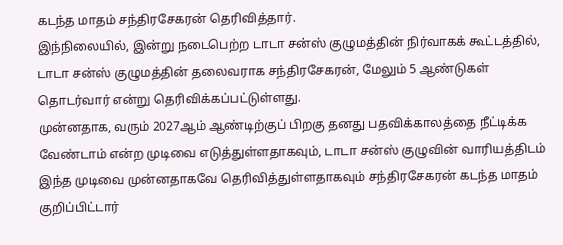கடந்த மாதம் சந்திரசேகரன் தெரிவித்தார்.
இந்நிலையில், இன்று நடைபெற்ற டாடா சன்ஸ் குழுமத்தின் நிர்வாகக் கூட்டத்தில், டாடா சன்ஸ் குழுமத்தின் தலைவராக சந்திரசேகரன், மேலும் 5 ஆண்டுகள் தொடர்வார் என்று தெரிவிக்கப்பட்டுள்ளது.
முன்னதாக, வரும் 2027ஆம் ஆண்டிற்குப் பிறகு தனது பதவிக்காலத்தை நீட்டிக்க வேண்டாம் என்ற முடிவை எடுத்துள்ளதாகவும், டாடா சன்ஸ் குழுவின் வாரியத்திடம் இந்த முடிவை முன்னதாகவே தெரிவித்துள்ளதாகவும் சந்திரசேகரன் கடந்த மாதம் குறிப்பிட்டார்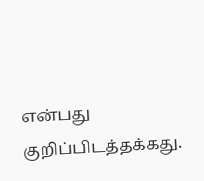என்பது குறிப்பிடத்தக்கது.